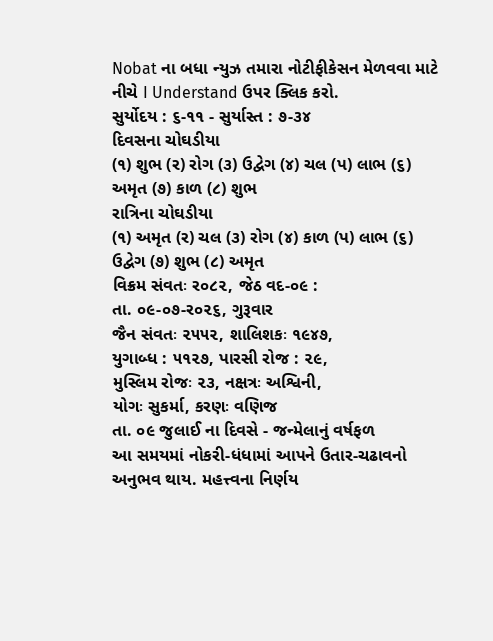Nobat ના બધા ન્યુઝ તમારા નોટીફીકેસન મેળવવા માટે નીચે I Understand ઉપર ક્લિક કરો.
સુર્યોદય : ૬-૧૧ - સુર્યાસ્ત : ૭-૩૪
દિવસના ચોઘડીયા
(૧) શુભ (ર) રોગ (૩) ઉદ્વેગ (૪) ચલ (પ) લાભ (૬) અમૃત (૭) કાળ (૮) શુભ
રાત્રિના ચોઘડીયા
(૧) અમૃત (ર) ચલ (૩) રોગ (૪) કાળ (પ) લાભ (૬) ઉદ્વેગ (૭) શુભ (૮) અમૃત
વિક્રમ સંવતઃ ર૦૮૨, જેઠ વદ-૦૯ :
તા. ૦૯-૦૭-ર૦૨૬, ગુરૂવાર
જૈન સંવતઃ ૨૫૫૨, શાલિશકઃ ૧૯૪૭,
યુગાબ્ધ : ૫૧૨૭, પારસી રોજ : ૨૯,
મુસ્લિમ રોજઃ ૨૩, નક્ષત્રઃ અશ્વિની,
યોગઃ સુકર્મા, કરણઃ વણિજ
તા. ૦૯ જુલાઈ ના દિવસે - જન્મેલાનું વર્ષફળ
આ સમયમાં નોકરી-ધંધામાં આપને ઉતાર-ચઢાવનો અનુભવ થાય. મહત્ત્વના નિર્ણય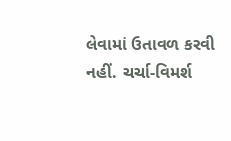લેવામાં ઉતાવળ કરવી નહીં. ચર્ચા-વિમર્શ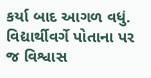કર્યા બાદ આગળ વધું. વિદ્યાર્થીવર્ગે પોતાના પર જ વિશ્વાસ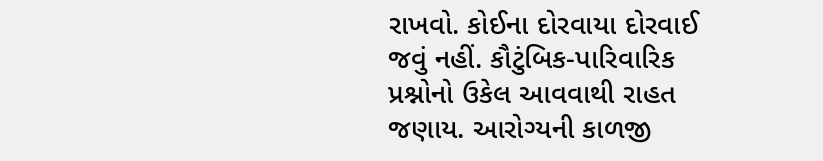રાખવો. કોઈના દોરવાયા દોરવાઈ જવું નહીં. કૌટુંબિક-પારિવારિક પ્રશ્નોનો ઉકેલ આવવાથી રાહત જણાય. આરોગ્યની કાળજી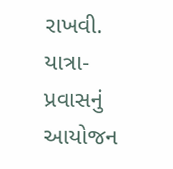રાખવી. યાત્રા-પ્રવાસનું આયોજન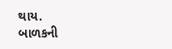થાય.
બાળકની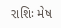રાશિઃ મેષ